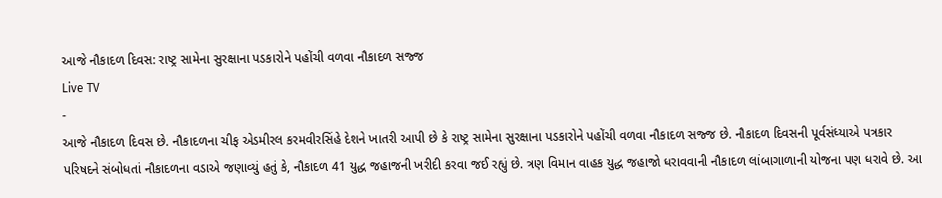આજે નૌકાદળ દિવસ: રાષ્ટ્ર સામેના સુરક્ષાના પડકારોને પહોંચી વળવા નૌકાદળ સજ્જ
Live TV
-
આજે નૌકાદળ દિવસ છે. નૌકાદળના ચીફ એડમીરલ કરમવીરસિંહે દેશને ખાતરી આપી છે કે રાષ્ટ્ર સામેના સુરક્ષાના પડકારોને પહોંચી વળવા નૌકાદળ સજ્જ છે. નૌકાદળ દિવસની પૂર્વસંધ્યાએ પત્રકાર પરિષદને સંબોધતાં નૌકાદળના વડાએ જણાવ્યું હતું કે, નૌકાદળ 41 યુદ્ધ જહાજની ખરીદી કરવા જઈ રહ્યું છે. ત્રણ વિમાન વાહક યુદ્ધ જહાજો ધરાવવાની નૌકાદળ લાંબાગાળાની યોજના પણ ધરાવે છે. આ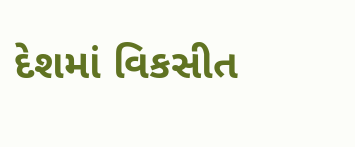દેશમાં વિકસીત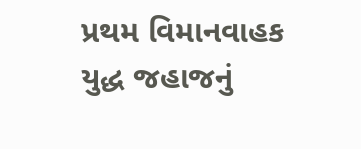પ્રથમ વિમાનવાહક યુદ્ધ જહાજનું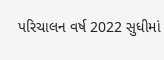પરિચાલન વર્ષ 2022 સુધીમાં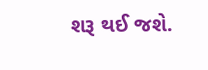શરૂ થઈ જશે.